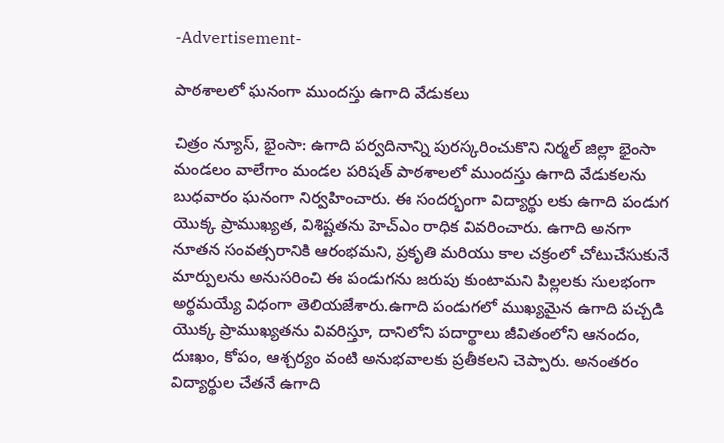-Advertisement-

పాఠశాలలో ఘనంగా ముందస్తు ఉగాది వేడుకలు

చిత్రం న్యూస్, భైంసా: ఉగాది పర్వదినాన్ని పురస్కరించుకొని నిర్మల్ జిల్లా భైంసా మండలం వాలేగాం మండల పరిషత్ పాఠశాలలో ముందస్తు ఉగాది వేడుకలను బుధవారం ఘనంగా నిర్వహించారు. ఈ సందర్భంగా విద్యార్థు లకు ఉగాది పండుగ యొక్క ప్రాముఖ్యత, విశిష్టతను హెచ్ఎం రాధిక వివరించారు. ఉగాది అనగా నూతన సంవత్సరానికి ఆరంభమని, ప్రకృతి మరియు కాల చక్రంలో చోటుచేసుకునే మార్పులను అనుసరించి ఈ పండుగను జరుపు కుంటామని పిల్లలకు సులభంగా అర్థమయ్యే విధంగా తెలియజేశారు.ఉగాది పండుగలో ముఖ్యమైన ఉగాది పచ్చడి యొక్క ప్రాముఖ్యతను వివరిస్తూ, దానిలోని పదార్థాలు జీవితంలోని ఆనందం, దుఃఖం, కోపం, ఆశ్చర్యం వంటి అనుభవాలకు ప్రతీకలని చెప్పారు. అనంతరం విద్యార్థుల చేతనే ఉగాది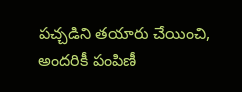పచ్చడిని తయారు చేయించి, అందరికీ పంపిణీ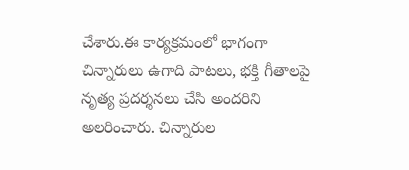చేశారు.ఈ కార్యక్రమంలో భాగంగా చిన్నారులు ఉగాది పాటలు, భక్తి గీతాలపై నృత్య ప్రదర్శనలు చేసి అందరిని అలరించారు. చిన్నారుల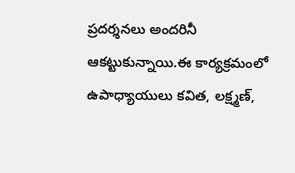ప్రదర్శనలు అందరినీ ఆకట్టుకున్నాయి.ఈ కార్యక్రమంలో ఉపాధ్యాయులు కవిత, లక్ష్మణ్,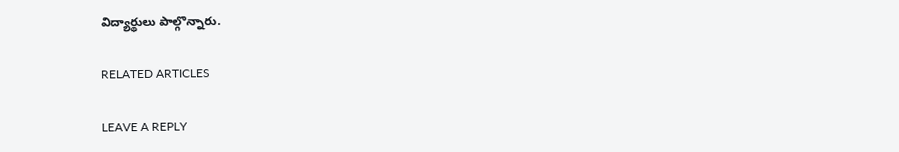విద్యార్థులు పాల్గొన్నారు.

RELATED ARTICLES

LEAVE A REPLY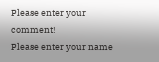Please enter your comment!
Please enter your name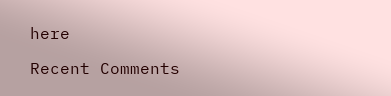here

Recent Comments